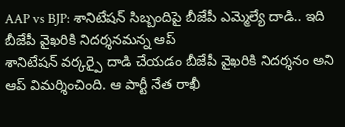AAP vs BJP: శానిటేషన్ సిబ్బందిపై బీజేపీ ఎమ్మెల్యే దాడి.. ఇది బీజేపీ వైఖరికి నిదర్శనమన్న ఆప్
శానిటేషన్ వర్కర్పై దాడి చేయడం బీజేపీ వైఖరికి నిదర్శనం అని ఆప్ విమర్శించింది. ఆ పార్టీ నేత రాఖీ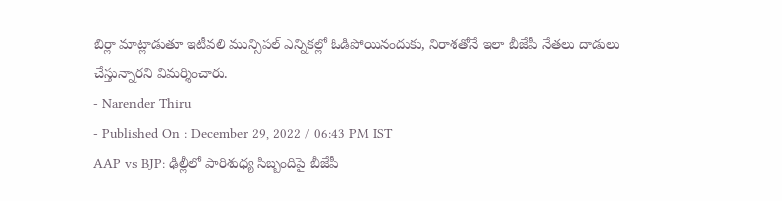బిర్లా మాట్లాడుతూ ఇటీవలి మున్సిపల్ ఎన్నికల్లో ఓడిపోయినందుకు, నిరాశతోనే ఇలా బీజేపీ నేతలు దాడులు చేస్తున్నారని విమర్శించారు.
- Narender Thiru
- Published On : December 29, 2022 / 06:43 PM IST
AAP vs BJP: ఢిల్లీలో పారిశుధ్య సిబ్బందిపై బీజేపీ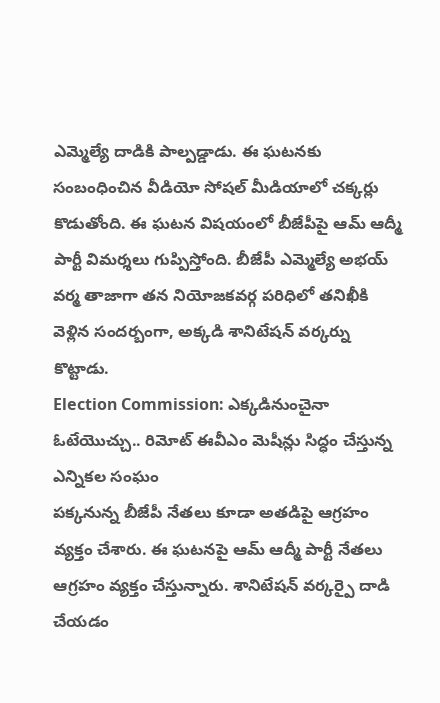ఎమ్మెల్యే దాడికి పాల్పడ్డాడు. ఈ ఘటనకు సంబంధించిన వీడియో సోషల్ మీడియాలో చక్కర్లు కొడుతోంది. ఈ ఘటన విషయంలో బీజేపీపై ఆమ్ ఆద్మీ పార్టీ విమర్శలు గుప్పిస్తోంది. బీజేపీ ఎమ్మెల్యే అభయ్ వర్మ తాజాగా తన నియోజకవర్గ పరిధిలో తనిఖీకి వెళ్లిన సందర్బంగా, అక్కడి శానిటేషన్ వర్కర్ను కొట్టాడు.
Election Commission: ఎక్కడినుంచైనా ఓటేయొచ్చు.. రిమోట్ ఈవీఎం మెషీన్లు సిద్ధం చేస్తున్న ఎన్నికల సంఘం
పక్కనున్న బీజేపీ నేతలు కూడా అతడిపై ఆగ్రహం వ్యక్తం చేశారు. ఈ ఘటనపై ఆమ్ ఆద్మీ పార్టీ నేతలు ఆగ్రహం వ్యక్తం చేస్తున్నారు. శానిటేషన్ వర్కర్పై దాడి చేయడం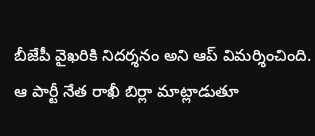బీజేపీ వైఖరికి నిదర్శనం అని ఆప్ విమర్శించింది. ఆ పార్టీ నేత రాఖీ బిర్లా మాట్లాడుతూ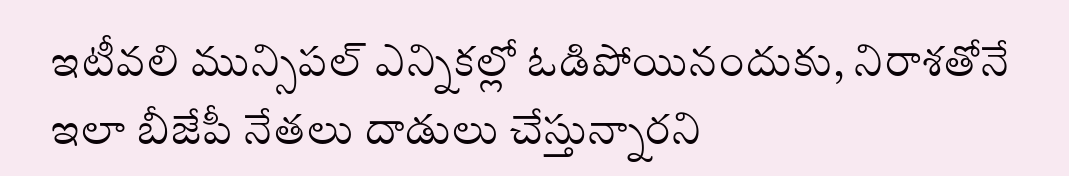ఇటీవలి మున్సిపల్ ఎన్నికల్లో ఓడిపోయినందుకు, నిరాశతోనే ఇలా బీజేపీ నేతలు దాడులు చేస్తున్నారని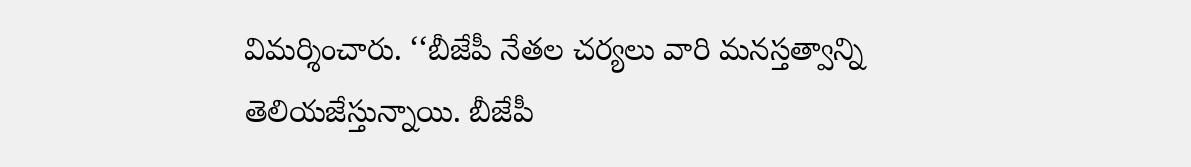విమర్శించారు. ‘‘బీజేపీ నేతల చర్యలు వారి మనస్తత్వాన్ని తెలియజేస్తున్నాయి. బీజేపీ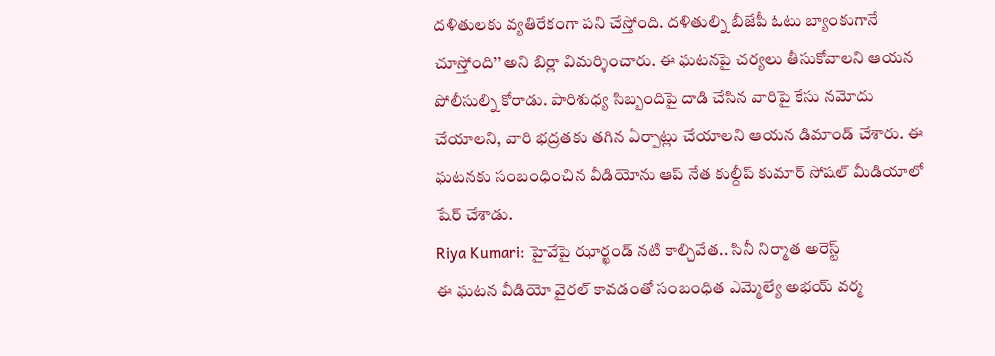దళితులకు వ్యతిరేకంగా పని చేస్తోంది. దళితుల్ని బీజేపీ ఓటు బ్యాంకుగానే చూస్తోంది’’ అని బిర్లా విమర్శించారు. ఈ ఘటనపై చర్యలు తీసుకోవాలని ఆయన పోలీసుల్ని కోరాడు. పారిశుధ్య సిబ్బందిపై దాడి చేసిన వారిపై కేసు నమోదు చేయాలని, వారి భద్రతకు తగిన ఏర్పాట్లు చేయాలని ఆయన డిమాండ్ చేశారు. ఈ ఘటనకు సంబంధించిన వీడియోను ఆప్ నేత కుల్దీప్ కుమార్ సోషల్ మీడియాలో షేర్ చేశాడు.
Riya Kumari: హైవేపై ఝార్ఖండ్ నటి కాల్చివేత.. సినీ నిర్మాత అరెస్ట్
ఈ ఘటన వీడియో వైరల్ కావడంతో సంబంధిత ఎమ్మెల్యే అభయ్ వర్మ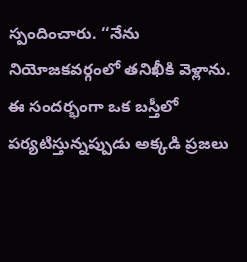స్పందించారు. ‘‘నేను నియోజకవర్గంలో తనిఖీకి వెళ్లాను. ఈ సందర్భంగా ఒక బస్తీలో పర్యటిస్తున్నప్పుడు అక్కడి ప్రజలు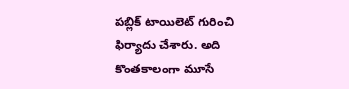పబ్లిక్ టాయిలెట్ గురించి ఫిర్యాదు చేశారు. అది కొంతకాలంగా మూసే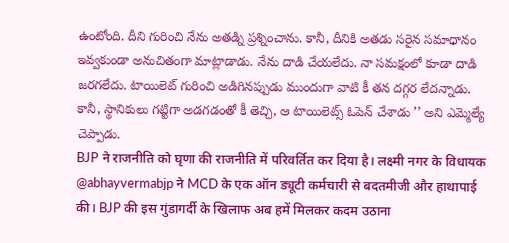ఉంటోంది. దీని గురించి నేను అతడ్ని ప్రశ్నించాను. కానీ, దీనికి అతడు సరైన సమాధానం ఇవ్వకుండా అనుచితంగా మాట్లాడాడు. నేను దాడి చేయలేదు. నా సమక్షంలో కూడా దాడి జరగలేదు. టాయిలెట్ గురించి అడిగినప్పుడు ముందుగా వాటి కీ తన దగ్గర లేదన్నాడు. కానీ, స్థానికులు గట్టిగా అడగడంతో కీ తెచ్చి, ఆ టాయిలెట్స్ ఓపెన్ చేశాడు ’’ అని ఎమ్మెల్యే చెప్పాడు.
BJP ने राजनीति को घृणा की राजनीति में परिवर्तित कर दिया है। लक्ष्मी नगर के विधायक @abhayvermabjp ने MCD के एक ऑन ड्यूटी कर्मचारी से बदतमीजी और हाथापाई की। BJP की इस गुंडागर्दी के खिलाफ अब हमें मिलकर कदम उठाना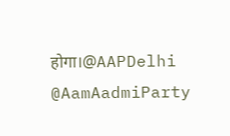होगा।@AAPDelhi @AamAadmiParty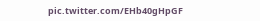pic.twitter.com/EHb40gHpGF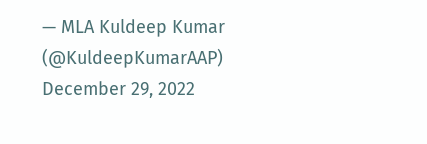— MLA Kuldeep Kumar (@KuldeepKumarAAP) December 29, 2022